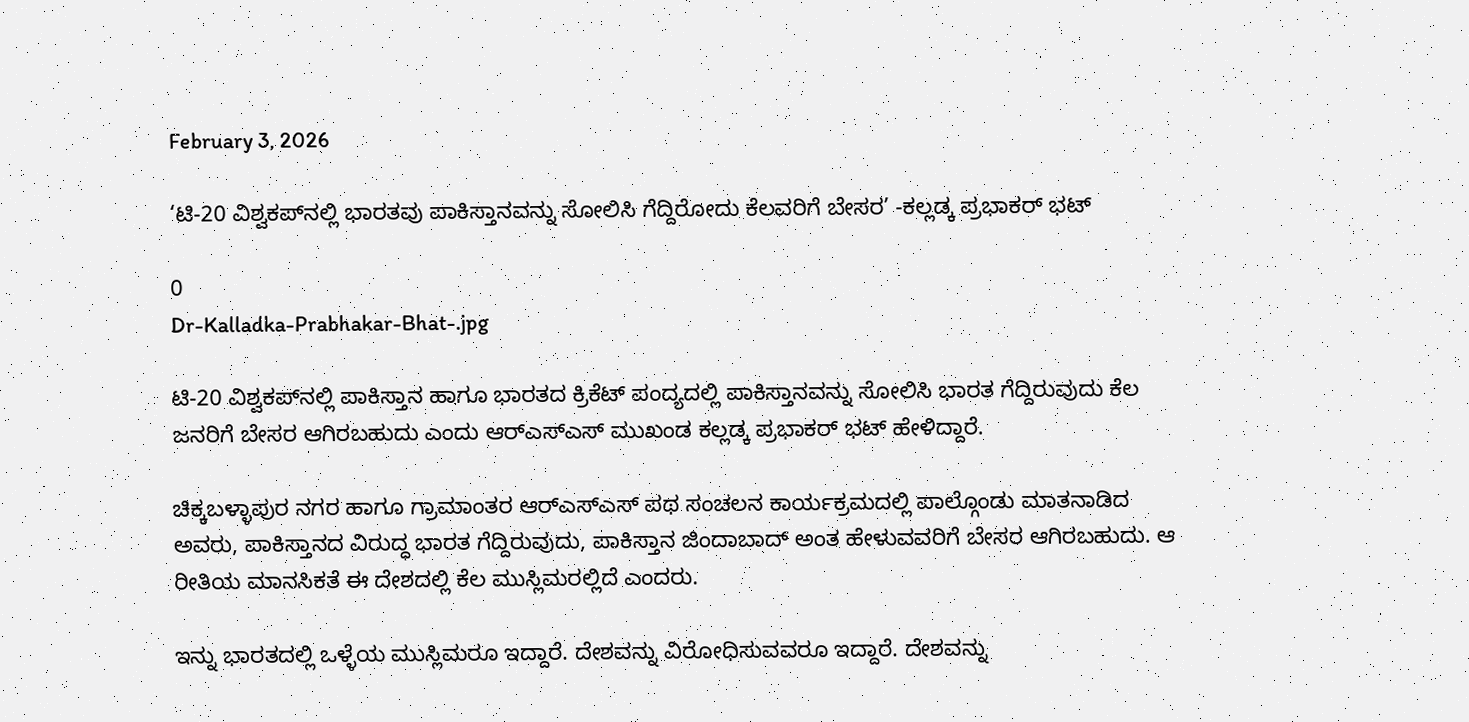February 3, 2026

‘ಟಿ-20 ವಿಶ್ವಕಪ್‌ನಲ್ಲಿ ಭಾರತವು ಪಾಕಿಸ್ತಾನವನ್ನು ಸೋಲಿಸಿ ಗೆದ್ದಿರೋದು ಕೆಲವರಿಗೆ ಬೇಸರ’ -ಕಲ್ಲಡ್ಕ ಪ್ರಭಾಕರ್ ಭಟ್

0
Dr-Kalladka-Prabhakar-Bhat-.jpg

ಟಿ-20 ವಿಶ್ವಕಪ್‌ನಲ್ಲಿ ಪಾಕಿಸ್ತಾನ ಹಾಗೂ ಭಾರತದ ಕ್ರಿಕೆಟ್ ಪಂದ್ಯದಲ್ಲಿ ಪಾಕಿಸ್ತಾನವನ್ನು ಸೋಲಿಸಿ ಭಾರತ ಗೆದ್ದಿರುವುದು ಕೆಲ ಜನರಿಗೆ ಬೇಸರ ಆಗಿರಬಹುದು ಎಂದು ಆರ್‌ಎಸ್‌ಎಸ್ ಮುಖಂಡ ಕಲ್ಲಡ್ಕ ಪ್ರಭಾಕರ್ ಭಟ್ ಹೇಳಿದ್ದಾರೆ.

ಚಿಕ್ಕಬಳ್ಳಾಪುರ ನಗರ ಹಾಗೂ ಗ್ರಾಮಾಂತರ ಆರ್‌ಎಸ್‌ಎಸ್ ಪಥ ಸಂಚಲನ ಕಾರ್ಯಕ್ರಮದಲ್ಲಿ ಪಾಲ್ಗೊಂಡು ಮಾತನಾಡಿದ ಅವರು, ಪಾಕಿಸ್ತಾನದ ವಿರುದ್ಧ ಭಾರತ ಗೆದ್ದಿರುವುದು, ಪಾಕಿಸ್ತಾನ ಜಿಂದಾಬಾದ್ ಅಂತ ಹೇಳುವವರಿಗೆ ಬೇಸರ ಆಗಿರಬಹುದು. ಆ ರೀತಿಯ ಮಾನಸಿಕತೆ ಈ ದೇಶದಲ್ಲಿ ಕೆಲ ಮುಸ್ಲಿಮರಲ್ಲಿದೆ ಎಂದರು.

ಇನ್ನು ಭಾರತದಲ್ಲಿ ಒಳ್ಳೆಯ ಮುಸ್ಲಿಮರೂ ಇದ್ದಾರೆ. ದೇಶವನ್ನು ವಿರೋಧಿಸುವವರೂ ಇದ್ದಾರೆ. ದೇಶವನ್ನು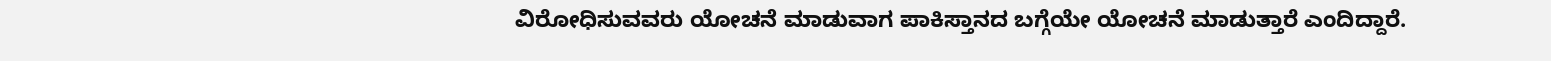ವಿರೋಧಿಸುವವರು ಯೋಚನೆ ಮಾಡುವಾಗ ಪಾಕಿಸ್ತಾನದ ಬಗ್ಗೆಯೇ ಯೋಚನೆ ಮಾಡುತ್ತಾರೆ ಎಂದಿದ್ದಾರೆ.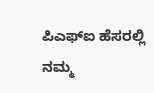ಪಿಎಫ್‌ಐ ಹೆಸರಲ್ಲಿ ನಮ್ಮ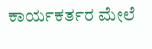ಕಾರ್ಯಕರ್ತರ ಮೇಲೆ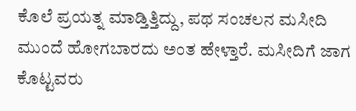ಕೊಲೆ ಪ್ರಯತ್ನ ಮಾಡ್ತಿತ್ತಿದ್ದು, ಪಥ ಸಂಚಲನ ಮಸೀದಿ ಮುಂದೆ ಹೋಗಬಾರದು ಅಂತ ಹೇಳ್ತಾರೆ. ಮಸೀದಿಗೆ ಜಾಗ ಕೊಟ್ಟವರು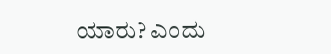ಯಾರು? ಎಂದು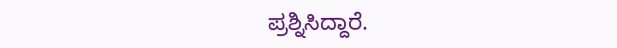ಪ್ರಶ್ನಿಸಿದ್ದಾರೆ.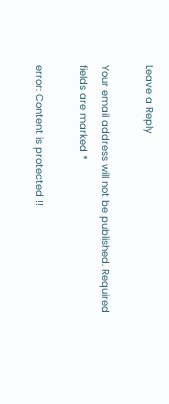Leave a Reply

Your email address will not be published. Required fields are marked *

error: Content is protected !!